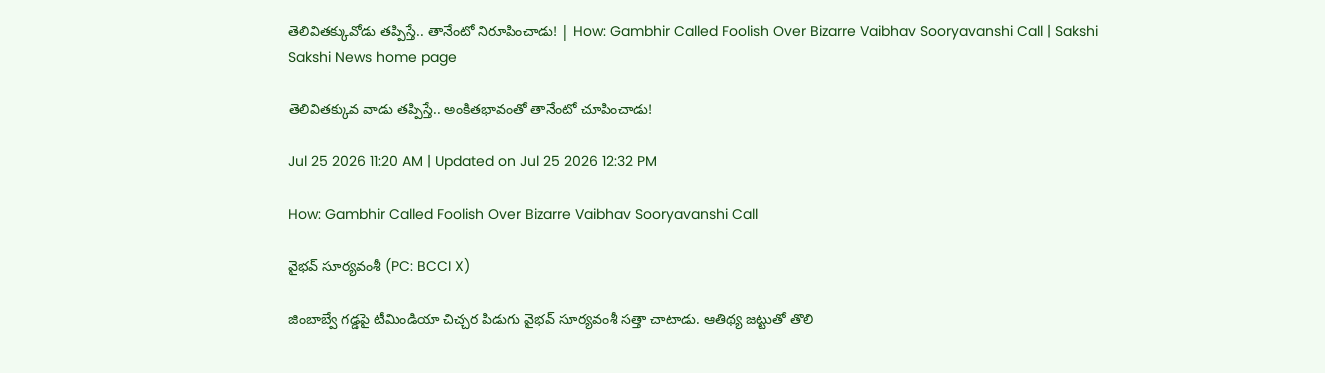తెలివితక్కువోడు తప్పిస్తే.. తానేంటో నిరూపించాడు! | How: Gambhir Called Foolish Over Bizarre Vaibhav Sooryavanshi Call | Sakshi
Sakshi News home page

తెలివితక్కువ వాడు తప్పిస్తే.. అంకితభావంతో తానేంటో చూపించాడు!

Jul 25 2026 11:20 AM | Updated on Jul 25 2026 12:32 PM

How: Gambhir Called Foolish Over Bizarre Vaibhav Sooryavanshi Call

వైభవ్‌ సూర్యవంశీ (PC: BCCI X)

జింబాబ్వే గడ్డపై టీమిండియా చిచ్చర పిడుగు వైభవ్‌ సూర్యవంశీ సత్తా చాటాడు. ఆతిథ్య జట్టుతో తొలి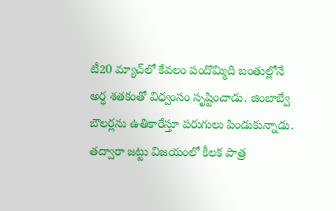టీ20 మ్యాచ్‌లో కేవలం పందొమ్మిది బంతుల్లోనే అర్ధ శతకంతో విధ్వంసం సృష్టించాడు. జింబాబ్వే బౌలర్లను ఉతికారేస్తూ పరుగులు పిండుకున్నాడు. తద్వారా జట్టు విజయంలో కీలక పాత్ర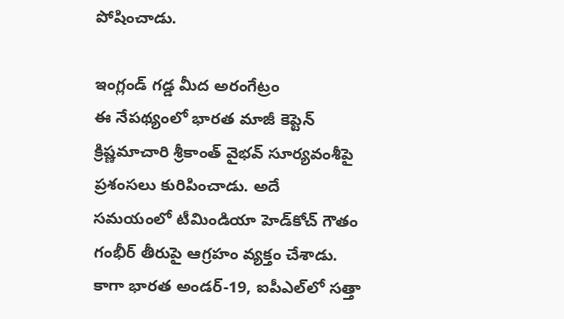పోషించాడు.

ఇంగ్లండ్‌ గడ్డ మీద అరంగేట్రం
ఈ నేపథ్యంలో భారత మాజీ కెప్టెన్‌ క్రిష్ణమాచారి శ్రీకాంత్‌ వైభవ్‌ సూర్యవంశీపై ప్రశంసలు కురిపించాడు. అదే సమయంలో టీమిండియా హెడ్‌కోచ్‌ గౌతం గంభీర్‌ తీరుపై ఆగ్రహం వ్యక్తం చేశాడు. కాగా భారత అండర్‌-19, ఐపీఎల్‌లో సత్తా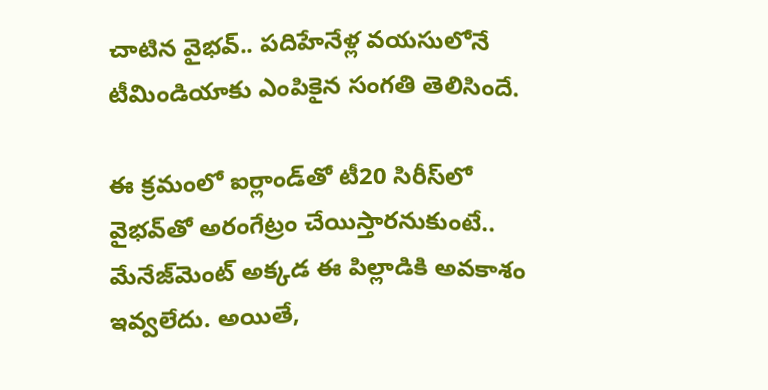చాటిన వైభవ్‌.. పదిహేనేళ్ల వయసులోనే టీమిండియాకు ఎంపికైన సంగతి తెలిసిందే.

ఈ క్రమంలో ఐర్లాండ్‌తో టీ20 సిరీస్‌లో వైభవ్‌తో అరంగేట్రం చేయిస్తారనుకుంటే.. మేనేజ్‌మెంట్‌ అక్కడ ఈ పిల్లాడికి అవకాశం ఇవ్వలేదు. అయితే,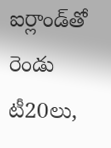ఐర్లాండ్‌తో రెండు టీ20లు,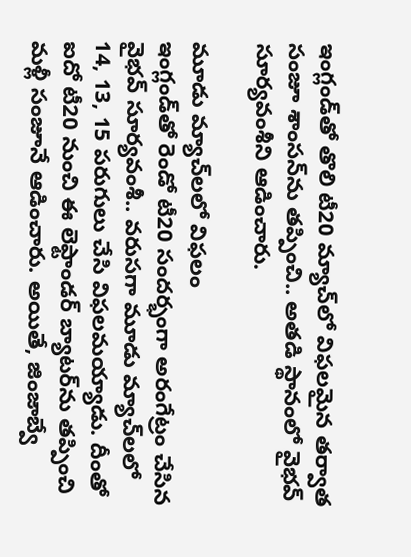ఇంగ్లండ్‌తో తొలి టీ20 మ్యాచ్‌లో విఫలమైన తర్వాత సంజూ శాంసన్‌ను తప్పించి.. అతడి స్థానంలో వైభవ్‌ సూర్యవంశీని ఆడించారు.

మూడు మ్యాచ్‌లలో విఫలం
ఇంగ్లండ్‌తో రెండో టీ20 సందర్భంగా అరంగేట్రం చేసిన వైభవ్‌ సూర్యవంశీ.. వరుసగా మూడు మ్యాచ్‌లలో 14, 13, 15 పరుగులు చేసి విఫలమయ్యాడు. దీంతో ఐదో టీ20 నుంచి ఈ లెఫ్టాండర్‌ బ్యాటర్‌ను తప్పించి మళ్లీ సంజూనే ఆడించారు. అయితే, జింజాబ్వే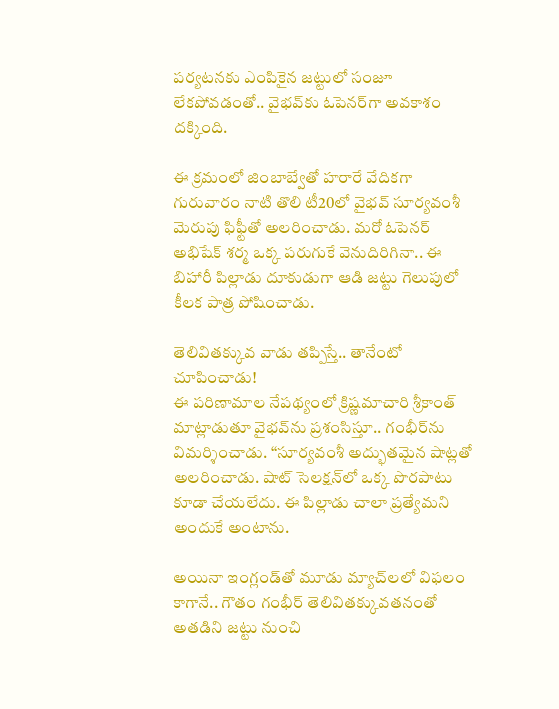పర్యటనకు ఎంపికైన జట్టులో సంజూ లేకపోవడంతో.. వైభవ్‌కు ఓపెనర్‌గా అవకాశం దక్కింది.

ఈ క్రమంలో జింబాబ్వేతో హరారే వేదికగా గురువారం నాటి తొలి టీ20లో వైభవ్‌ సూర్యవంశీ మెరుపు ఫిఫ్టీతో అలరించాడు. మరో ఓపెనర్‌ అభిషేక్‌ శర్మ ఒక్క పరుగుకే వెనుదిరిగినా.. ఈ బిహారీ పిల్లాడు దూకుడుగా ఆడి జట్టు గెలుపులో కీలక పాత్ర పోషించాడు.

తెలివితక్కువ వాడు తప్పిస్తే.. తానేంటో చూపించాడు!
ఈ పరిణామాల నేపథ్యంలో క్రిష్ణమాచారి శ్రీకాంత్‌ మాట్లాడుతూ వైభవ్‌ను ప్రశంసిస్తూ.. గంభీర్‌ను విమర్శించాడు. ‘‘సూర్యవంశీ అద్భుతమైన షాట్లతో అలరించాడు. షాట్‌ సెలక్షన్‌లో ఒక్క పొరపాటు కూడా చేయలేదు. ఈ పిల్లాడు చాలా ప్రత్యేమని అందుకే అంటాను.

అయినా ఇంగ్లండ్‌తో మూడు మ్యాచ్‌లలో విఫలం కాగానే.. గౌతం గంభీర్‌ తెలివితక్కువతనంతో అతడిని జట్టు నుంచి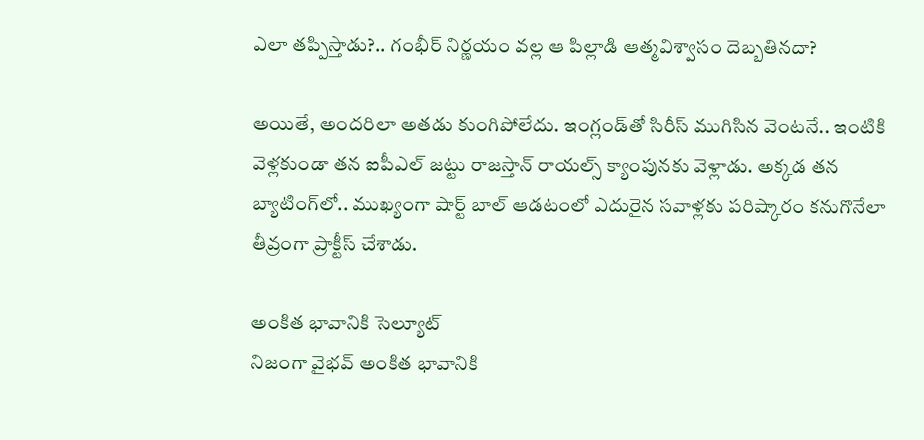ఎలా తప్పిస్తాడు?.. గంభీర్‌ నిర్ణయం వల్ల ఆ పిల్లాడి ఆత్మవిశ్వాసం దెబ్బతినదా?

అయితే, అందరిలా అతడు కుంగిపోలేదు. ఇంగ్లండ్‌తో సిరీస్‌ ముగిసిన వెంటనే.. ఇంటికి వెళ్లకుండా తన ఐపీఎల్‌ జట్టు రాజస్తాన్‌ రాయల్స్‌ క్యాంపునకు వెళ్లాడు. అక్కడ తన బ్యాటింగ్‌లో.. ముఖ్యంగా షార్ట్‌ బాల్‌ ఆడటంలో ఎదురైన సవాళ్లకు పరిష్కారం కనుగొనేలా తీవ్రంగా ప్రాక్టీస్‌ చేశాడు.

అంకిత భావానికి సెల్యూట్‌
నిజంగా వైభవ్‌ అంకిత భావానికి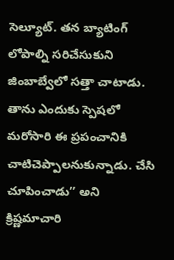సెల్యూట్‌. తన బ్యాటింగ్‌ లోపాల్ని సరిచేసుకుని జింబాబ్వేలో సత్తా చాటాడు. తాను ఎందుకు స్పెషలో మరోసారి ఈ ప్రపంచానికి చాటిచెప్పాలనుకున్నాడు. చేసి చూపించాడు’’ అని క్రిష్ణమాచారి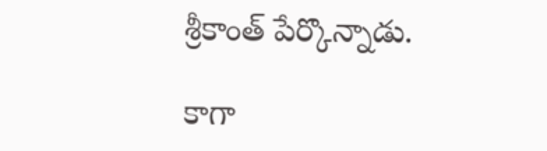శ్రీకాంత్‌ పేర్కొన్నాడు.

కాగా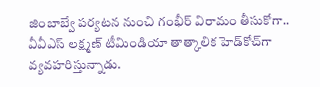జింబాబ్వే పర్యటన నుంచి గంభీర్‌ విరామం తీసుకోగా.. వీవీఎస్‌ లక్ష్మణ్‌ టీమిండియా తాత్కాలిక హెడ్‌కోచ్‌గా వ్యవహరిస్తున్నాడు.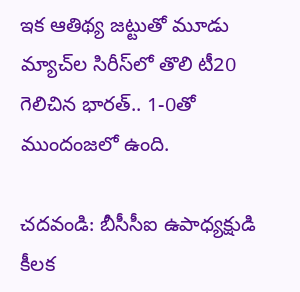ఇక ఆతిథ్య జట్టుతో మూడు మ్యాచ్‌ల సిరీస్‌లో తొలి టీ20 గెలిచిన భారత్‌.. 1-0తో ముందంజలో ఉంది.

చదవండి: బీసీసీఐ ఉపాధ్యక్షుడి కీలక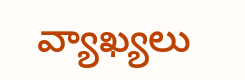వ్యాఖ్యలు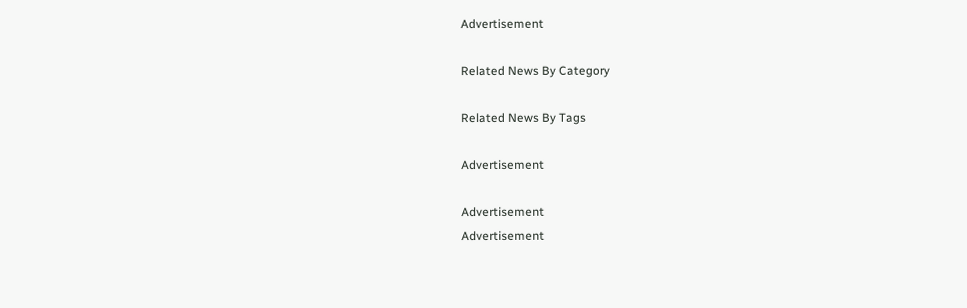Advertisement

Related News By Category

Related News By Tags

Advertisement

Advertisement
Advertisement